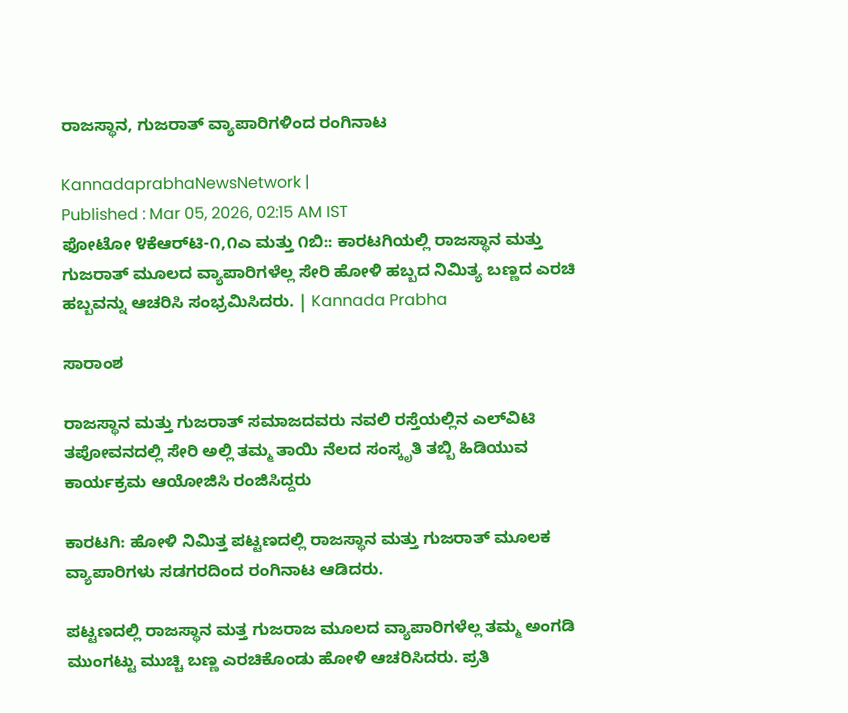ರಾಜಸ್ಥಾನ, ಗುಜರಾತ್‌ ವ್ಯಾಪಾರಿಗಳಿಂದ ರಂಗಿನಾಟ

KannadaprabhaNewsNetwork |
Published : Mar 05, 2026, 02:15 AM IST
ಫೋಟೋ ೪ಕೆಆರ್‌ಟಿ-೧,೧ಎ ಮತ್ತು ೧ಬಿ:: ಕಾರಟಗಿಯಲ್ಲಿ ರಾಜಸ್ಥಾನ ಮತ್ತು ಗುಜರಾತ್ ಮೂಲದ ವ್ಯಾಪಾರಿಗಳೆಲ್ಲ ಸೇರಿ ಹೋಳಿ ಹಬ್ಬದ ನಿಮಿತ್ಯ ಬಣ್ಣದ ಎರಚಿ ಹಬ್ಬವನ್ನು ಆಚರಿಸಿ ಸಂಭ್ರಮಿಸಿದರು. | Kannada Prabha

ಸಾರಾಂಶ

ರಾಜಸ್ಥಾನ ಮತ್ತು ಗುಜರಾತ್ ಸಮಾಜದವರು ನವಲಿ ರಸ್ತೆಯಲ್ಲಿನ ಎಲ್‌ವಿಟಿ ತಪೋವನದಲ್ಲಿ ಸೇರಿ ಅಲ್ಲಿ ತಮ್ಮ ತಾಯಿ ನೆಲದ ಸಂಸ್ಕೃತಿ ತಬ್ಬಿ ಹಿಡಿಯುವ ಕಾರ್ಯಕ್ರಮ ಆಯೋಜಿಸಿ ರಂಜಿಸಿದ್ದರು

ಕಾರಟಗಿ: ಹೋಳಿ ನಿಮಿತ್ತ ಪಟ್ಟಣದಲ್ಲಿ ರಾಜಸ್ಥಾನ ಮತ್ತು ಗುಜರಾತ್ ಮೂಲಕ ವ್ಯಾಪಾರಿಗಳು ಸಡಗರದಿಂದ ರಂಗಿನಾಟ ಆಡಿದರು.

ಪಟ್ಟಣದಲ್ಲಿ ರಾಜಸ್ಥಾನ ಮತ್ತ ಗುಜರಾಜ ಮೂಲದ ವ್ಯಾಪಾರಿಗಳೆಲ್ಲ ತಮ್ಮ ಅಂಗಡಿ ಮುಂಗಟ್ಟು ಮುಚ್ಚಿ ಬಣ್ಣ ಎರಚಿಕೊಂಡು ಹೋಳಿ ಆಚರಿಸಿದರು. ಪ್ರತಿ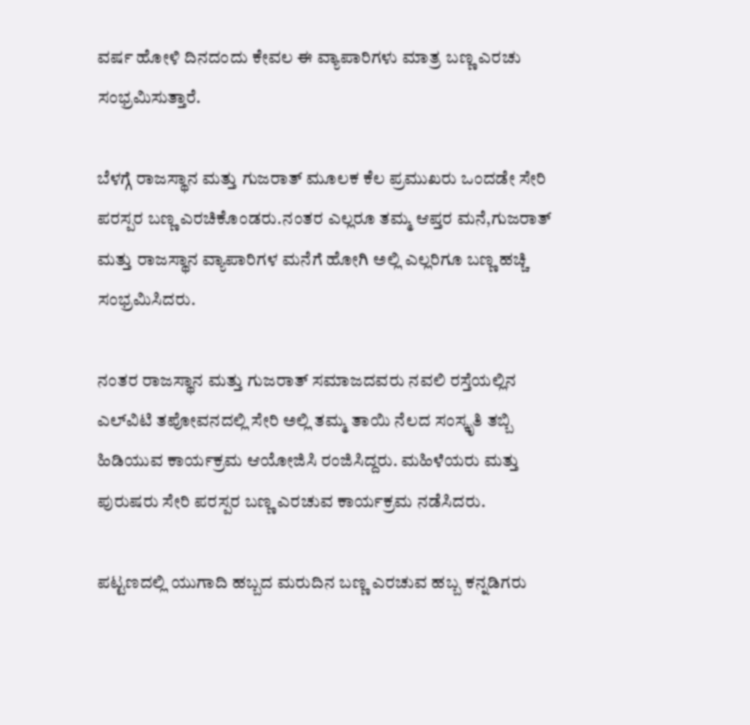ವರ್ಷ ಹೋಳಿ ದಿನದಂದು ಕೇವಲ ಈ ವ್ಯಾಪಾರಿಗಳು ಮಾತ್ರ ಬಣ್ಣ ಎರಚು ಸಂಭ್ರಮಿಸುತ್ತಾರೆ.

ಬೆಳಗ್ಗೆ ರಾಜಸ್ಥಾನ ಮತ್ತು ಗುಜರಾತ್ ಮೂಲಕ ಕೆಲ ಪ್ರಮುಖರು ಒಂದಡೇ ಸೇರಿ ಪರಸ್ಪರ ಬಣ್ಣ ಎರಚಿಕೊಂಡರು.ನಂತರ ಎಲ್ಲರೂ ತಮ್ಮ ಆಪ್ತರ ಮನೆ,ಗುಜರಾತ್ ಮತ್ತು ರಾಜಸ್ಥಾನ ವ್ಯಾಪಾರಿಗಳ ಮನೆಗೆ ಹೋಗಿ ಅಲ್ಲಿ ಎಲ್ಲರಿಗೂ ಬಣ್ಣ ಹಚ್ಚಿ ಸಂಭ್ರಮಿಸಿದರು.

ನಂತರ ರಾಜಸ್ಥಾನ ಮತ್ತು ಗುಜರಾತ್ ಸಮಾಜದವರು ನವಲಿ ರಸ್ತೆಯಲ್ಲಿನ ಎಲ್‌ವಿಟಿ ತಪೋವನದಲ್ಲಿ ಸೇರಿ ಅಲ್ಲಿ ತಮ್ಮ ತಾಯಿ ನೆಲದ ಸಂಸ್ಕೃತಿ ತಬ್ಬಿ ಹಿಡಿಯುವ ಕಾರ್ಯಕ್ರಮ ಆಯೋಜಿಸಿ ರಂಜಿಸಿದ್ದರು. ಮಹಿಳೆಯರು ಮತ್ತು ಪುರುಷರು ಸೇರಿ ಪರಸ್ಪರ ಬಣ್ಣ ಎರಚುವ ಕಾರ್ಯಕ್ರಮ ನಡೆಸಿದರು.

ಪಟ್ಟಣದಲ್ಲಿ ಯುಗಾದಿ ಹಬ್ಬದ ಮರುದಿನ ಬಣ್ಣ ಎರಚುವ ಹಬ್ಬ ಕನ್ನಡಿಗರು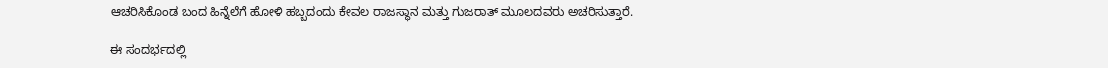ಆಚರಿಸಿಕೊಂಡ ಬಂದ ಹಿನ್ನೆಲೆಗೆ ಹೋಳಿ ಹಬ್ಬದಂದು ಕೇವಲ ರಾಜಸ್ಥಾನ ಮತ್ತು ಗುಜರಾತ್ ಮೂಲದವರು ಅಚರಿಸುತ್ತಾರೆ.

ಈ ಸಂದರ್ಭದಲ್ಲಿ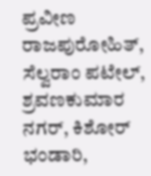ಪ್ರವೀಣ ರಾಜಪುರೋಹಿತ್, ಸೆಲ್ವರಾಂ ಪಟೇಲ್, ಶ್ರವಣಕುಮಾರ ನಗರ್, ಕಿಶೋರ್ ಭಂಡಾರಿ,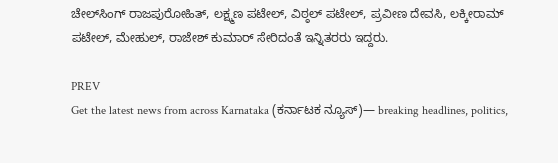ಚೇಲ್‌ಸಿಂಗ್ ರಾಜಪುರೋಹಿತ್, ಲಕ್ಷ್ಮಣ ಪಟೇಲ್, ವಿಠ್ಠಲ್ ಪಟೇಲ್, ಪ್ರವೀಣ ದೇವಸಿ, ಲಕ್ಕೀರಾಮ್ ಪಟೇಲ್, ಮೇಹುಲ್, ರಾಜೇಶ್ ಕುಮಾರ್ ಸೇರಿದಂತೆ ಇನ್ನಿತರರು ಇದ್ದರು.

PREV
Get the latest news from across Karnataka (ಕರ್ನಾಟಕ ನ್ಯೂಸ್)— breaking headlines, politics,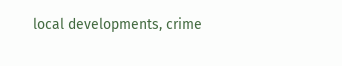local developments, crime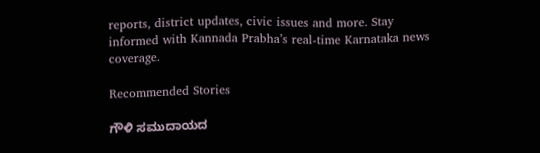reports, district updates, civic issues and more. Stay informed with Kannada Prabha’s real‑time Karnataka news coverage.

Recommended Stories

ಗೌಳಿ ಸಮುದಾಯದ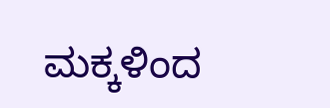ಮಕ್ಕಳಿಂದ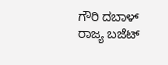ಗೌರಿ ದಬಾಳ್
ರಾಜ್ಯ ಬಜೆಟ್‌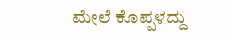ಮೇಲೆ ಕೊಪ್ಪಳದ್ದು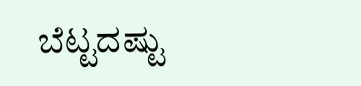ಬೆಟ್ಟದಷ್ಟು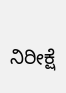ನಿರೀಕ್ಷೆ